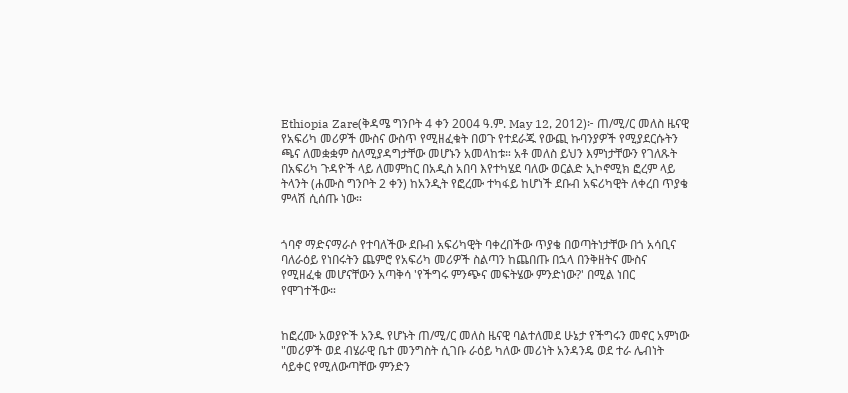Ethiopia Zare(ቅዳሜ ግንቦት 4 ቀን 2004 ዓ.ም. May 12, 2012)፦ ጠ/ሚ/ር መለስ ዜናዊ የአፍሪካ መሪዎች ሙስና ውስጥ የሚዘፈቁት በወጉ የተደራጁ የውጪ ኩባንያዎች የሚያደርሱትን ጫና ለመቋቋም ስለሚያዳግታቸው መሆኑን አመላከቱ። አቶ መለስ ይህን እምነታቸውን የገለጹት በአፍሪካ ጉዳዮች ላይ ለመምከር በአዲስ አበባ እየተካሄደ ባለው ወርልድ ኢኮኖሚክ ፎረም ላይ ትላንት (ሐሙስ ግንቦት 2 ቀን) ከአንዲት የፎረሙ ተካፋይ ከሆነች ደቡብ አፍሪካዊት ለቀረበ ጥያቄ ምላሽ ሲሰጡ ነው።


ጎባኖ ማድናማራሶ የተባለችው ደቡብ አፍሪካዊት ባቀረበችው ጥያቄ በወጣትነታቸው በጎ አሳቢና ባለራዕይ የነበሩትን ጨምሮ የአፍሪካ መሪዎች ስልጣን ከጨበጡ በኋላ በንቅዘትና ሙስና የሚዘፈቁ መሆናቸውን አጣቅሳ 'የችግሩ ምንጭና መፍትሄው ምንድነው?' በሚል ነበር የሞገተችው።


ከፎረሙ አወያዮች አንዱ የሆኑት ጠ/ሚ/ር መለስ ዜናዊ ባልተለመደ ሁኔታ የችግሩን መኖር አምነው "መሪዎች ወደ ብሄራዊ ቤተ መንግስት ሲገቡ ራዕይ ካለው መሪነት አንዳንዴ ወደ ተራ ሌብነት ሳይቀር የሚለውጣቸው ምንድን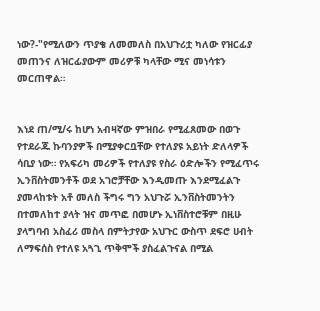ነው?-"የሚለውን ጥያቄ ለመመለስ በአህጉሪቷ ካለው የዝርፊያ መጠንና ለዝርፊያውም መሪዎቹ ካላቸው ሚና መነሳቱን መርጠዋል።


እነደ ጠ/ሚ/ሩ ከሆነ አብዛኛው ምዝበራ የሚፈጸመው በወጉ የተደራጁ ኩባንያዎች በሚያቀርቧቸው የተለያዩ አይነት ድለላዎች ሳቢያ ነው። የአፍሪካ መሪዎች የተለያዩ የስራ ዕድሎችን የሚፈጥሩ ኢንቨስትመንቶች ወደ አገሮቻቸው እንዲመጡ እንደሚፈልጉ ያመላከቱት አቶ መለስ ችግሩ ግን አህጉሯ ኢንቨስትመንትን በተመለከተ ያላት ዝና መጥፎ በመሆኑ ኢነቨስተሮቹም በዚሁ ያላግባብ አስፈሪ መስላ በምትታየው አህጉር ውስጥ ደፍሮ ሀብት ለማፍሰስ የተለዩ አጓጊ ጥቅሞች ያስፈልጉናል በሚል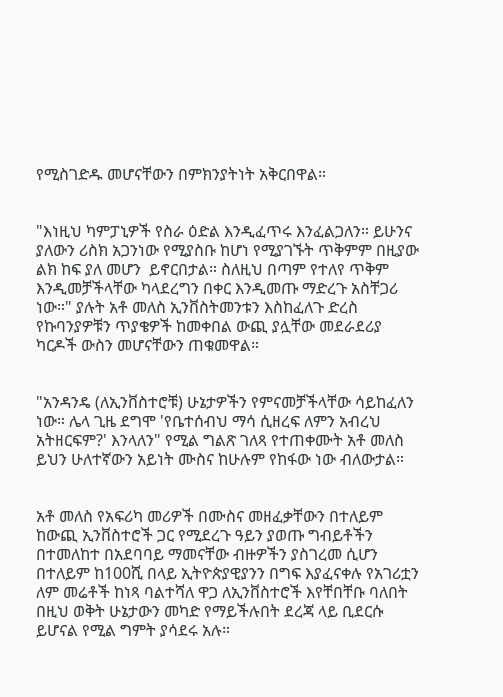የሚስገድዱ መሆናቸውን በምክንያትነት አቅርበዋል።


"እነዚህ ካምፓኒዎች የስራ ዕድል እንዲፈጥሩ እንፈልጋለን። ይሁንና ያለውን ሪስክ አጋንነው የሚያስቡ ከሆነ የሚያገኙት ጥቅምም በዚያው ልክ ከፍ ያለ መሆን  ይኖርበታል። ስለዚህ በጣም የተለየ ጥቅም እንዲመቻችላቸው ካላደረግን በቀር እንዲመጡ ማድረጉ አስቸጋሪ ነው።" ያሉት አቶ መለስ ኢንቨስትመንቱን እስከፈለጉ ድረስ የኩባንያዎቹን ጥያቄዎች ከመቀበል ውጪ ያሏቸው መደራደሪያ ካርዶች ውስን መሆናቸውን ጠቁመዋል።


"አንዳንዴ (ለኢንቨስተሮቹ) ሁኔታዎችን የምናመቻችላቸው ሳይከፈለን ነው። ሌላ ጊዜ ደግሞ 'የቤተሰብህ ማሳ ሲዘረፍ ለምን አብረህ አትዘርፍም?' እንላለን" የሚል ግልጽ ገለጻ የተጠቀሙት አቶ መለስ ይህን ሁለተኛውን አይነት ሙስና ከሁሉም የከፋው ነው ብለውታል።


አቶ መለስ የአፍሪካ መሪዎች በሙስና መዘፈቃቸውን በተለይም ከውጪ ኢንቨስተሮች ጋር የሚደረጉ ዓይን ያወጡ ግብይቶችን በተመለከተ በአደባባይ ማመናቸው ብዙዎችን ያስገረመ ሲሆን በተለይም ከ100ሺ በላይ ኢትዮጵያዊያንን በግፍ እያፈናቀሉ የአገሪቷን ለም መሬቶች ከነጻ ባልተሻለ ዋጋ ለኢንቨስተሮች እየቸበቸቡ ባለበት በዚህ ወቅት ሁኔታውን መካድ የማይችሉበት ደረጃ ላይ ቢደርሱ ይሆናል የሚል ግምት ያሳደሩ አሉ።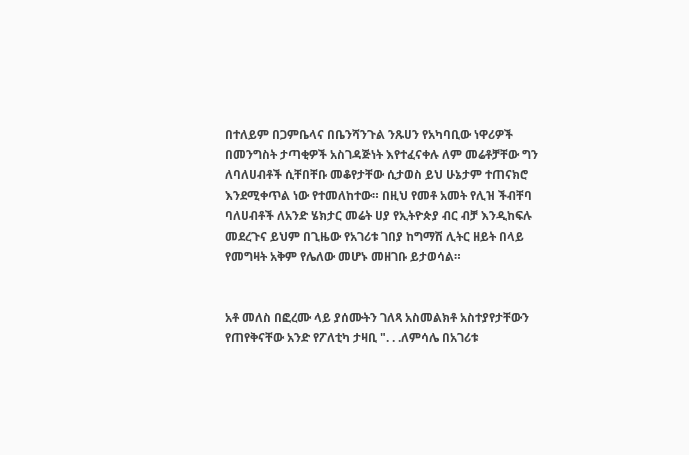በተለይም በጋምቤላና በቤንሻንጉል ንጹሀን የአካባቢው ነዋሪዎች በመንግስት ታጣቂዎች አስገዳጅነት እየተፈናቀሉ ለም መሬቶቻቸው ግን ለባለሀብቶች ሲቸበቸቡ መቆየታቸው ሲታወስ ይህ ሁኔታም ተጠናክሮ እንደሚቀጥል ነው የተመለከተው። በዚህ የመቶ አመት የሊዝ ችብቸባ ባለሀብቶች ለአንድ ሄክታር መሬት ሀያ የኢትዮጵያ ብር ብቻ እንዲከፍሉ መደረጉና ይህም በጊዜው የአገሪቱ ገበያ ከግማሽ ሊትር ዘይት በላይ የመግዛት አቅም የሌለው መሆኑ መዘገቡ ይታወሳል።


አቶ መለስ በፎረሙ ላይ ያሰሙትን ገለጻ አስመልክቶ አስተያየታቸውን የጠየቅናቸው አንድ የፖለቲካ ታዛቢ ". . .ለምሳሌ በአገሪቱ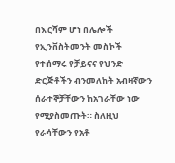በእርሻም ሆነ በሌሎች የኢንቨስትመንት መስኮች የተሰማሩ የቻይናና የህንድ ድርጅቶችን ብንመለከት አብዛኛውን ሰራተኞቻቸውን ከአገራቸው ነው የሚያስመጡት። ስለዚህ የራሳቸውን የአቶ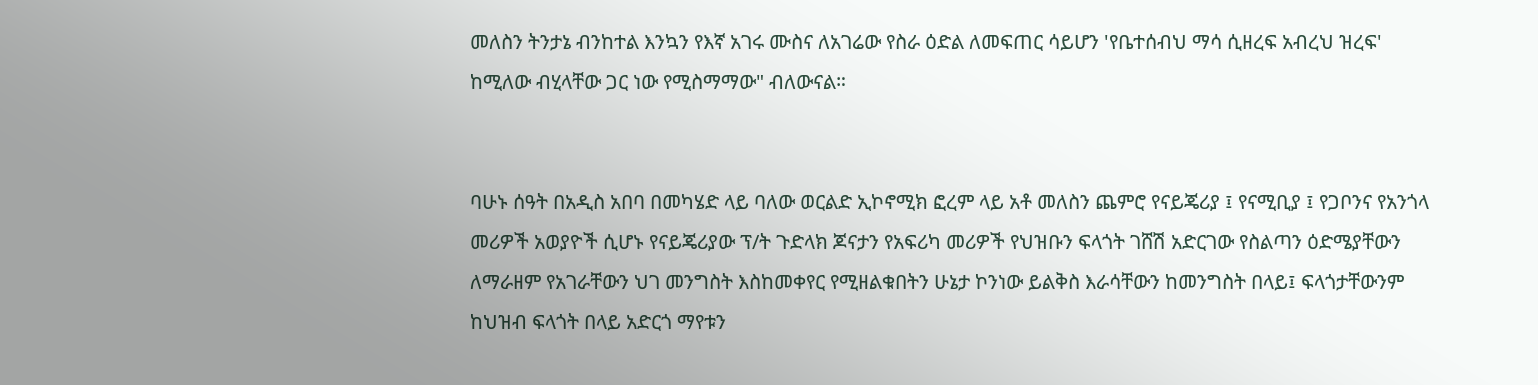መለስን ትንታኔ ብንከተል እንኳን የእኛ አገሩ ሙስና ለአገሬው የስራ ዕድል ለመፍጠር ሳይሆን 'የቤተሰብህ ማሳ ሲዘረፍ አብረህ ዝረፍ' ከሚለው ብሂላቸው ጋር ነው የሚስማማው" ብለውናል።


ባሁኑ ሰዓት በአዲስ አበባ በመካሄድ ላይ ባለው ወርልድ ኢኮኖሚክ ፎረም ላይ አቶ መለስን ጨምሮ የናይጄሪያ ፤ የናሚቢያ ፤ የጋቦንና የአንጎላ መሪዎች አወያዮች ሲሆኑ የናይጄሪያው ፕ/ት ጉድላክ ጆናታን የአፍሪካ መሪዎች የህዝቡን ፍላጎት ገሸሽ አድርገው የስልጣን ዕድሜያቸውን ለማራዘም የአገራቸውን ህገ መንግስት እስከመቀየር የሚዘልቁበትን ሁኔታ ኮንነው ይልቅስ እራሳቸውን ከመንግስት በላይ፤ ፍላጎታቸውንም ከህዝብ ፍላጎት በላይ አድርጎ ማየቱን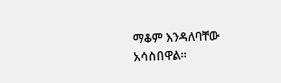ማቆም እንዳለባቸው አሳስበዋል።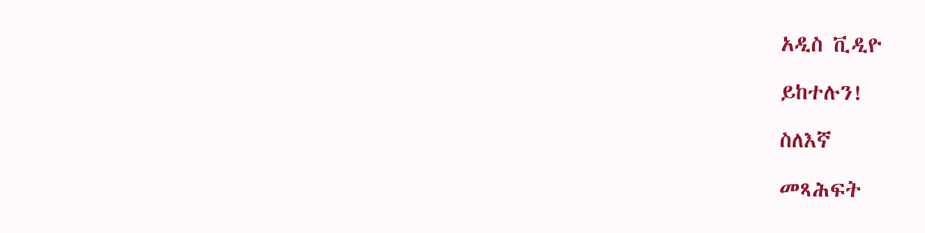አዲስ ቪዲዮ

ይከተሉን!

ስለእኛ

መጻሕፍት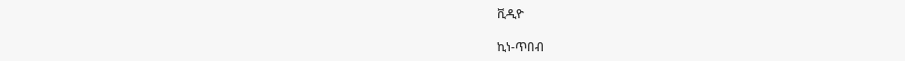ቪዲዮ

ኪነ-ጥበብ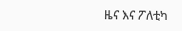ዜና እና ፖለቲካ